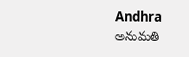Andhra
అనుమతి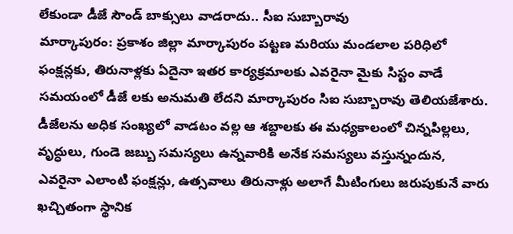లేకుండా డీజే సౌండ్ బాక్సులు వాడరాదు.. సీఐ సుబ్బారావు
మార్కాపురం: ప్రకాశం జిల్లా మార్కాపురం పట్టణ మరియు మండలాల పరిధిలో ఫంక్షన్లకు, తిరునాళ్లకు ఏదైనా ఇతర కార్యక్రమాలకు ఎవరైనా మైకు సిస్టం వాడే సమయంలో డీజే లకు అనుమతి లేదని మార్కాపురం సిఐ సుబ్బారావు తెలియజేశారు.
డీజేలను అధిక సంఖ్యలో వాడటం వల్ల ఆ శబ్దాలకు ఈ మధ్యకాలంలో చిన్నపిల్లలు, వృద్ధులు, గుండె జబ్బు సమస్యలు ఉన్నవారికి అనేక సమస్యలు వస్తున్నందున, ఎవరైనా ఎలాంటి ఫంక్షన్లు, ఉత్సవాలు తిరునాళ్లు అలాగే మీటింగులు జరుపుకునే వారు ఖచ్చితంగా స్థానిక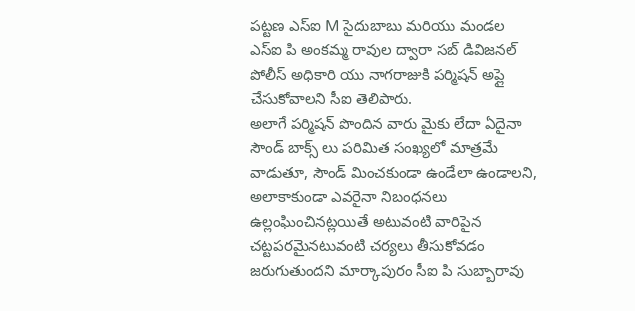పట్టణ ఎస్ఐ M సైదుబాబు మరియు మండల ఎస్ఐ పి అంకమ్మ రావుల ద్వారా సబ్ డివిజనల్ పోలీస్ అధికారి యు నాగరాజుకి పర్మిషన్ అప్లై చేసుకోవాలని సీఐ తెలిపారు.
అలాగే పర్మిషన్ పొందిన వారు మైకు లేదా ఏదైనా సౌండ్ బాక్స్ లు పరిమిత సంఖ్యలో మాత్రమే వాడుతూ, సౌండ్ మించకుండా ఉండేలా ఉండాలని, అలాకాకుండా ఎవరైనా నిబంధనలు ఉల్లంఘించినట్లయితే అటువంటి వారిపైన చట్టపరమైనటువంటి చర్యలు తీసుకోవడం జరుగుతుందని మార్కాపురం సీఐ పి సుబ్బారావు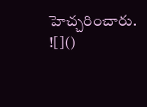హెచ్చరించారు.
![]()